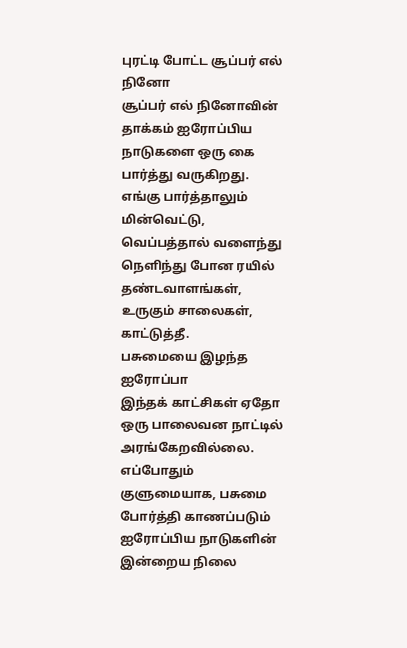புரட்டி போட்ட சூப்பர் எல் நினோ
சூப்பர் எல் நினோவின் தாக்கம் ஐரோப்பிய நாடுகளை ஒரு கை பார்த்து வருகிறது. எங்கு பார்த்தாலும் மின்வெட்டு, வெப்பத்தால் வளைந்து நெளிந்து போன ரயில் தண்டவாளங்கள், உருகும் சாலைகள், காட்டுத்தீ.
பசுமையை இழந்த ஐரோப்பா
இந்தக் காட்சிகள் ஏதோ ஒரு பாலைவன நாட்டில் அரங்கேறவில்லை. எப்போதும் குளுமையாக, பசுமை போர்த்தி காணப்படும் ஐரோப்பிய நாடுகளின் இன்றைய நிலை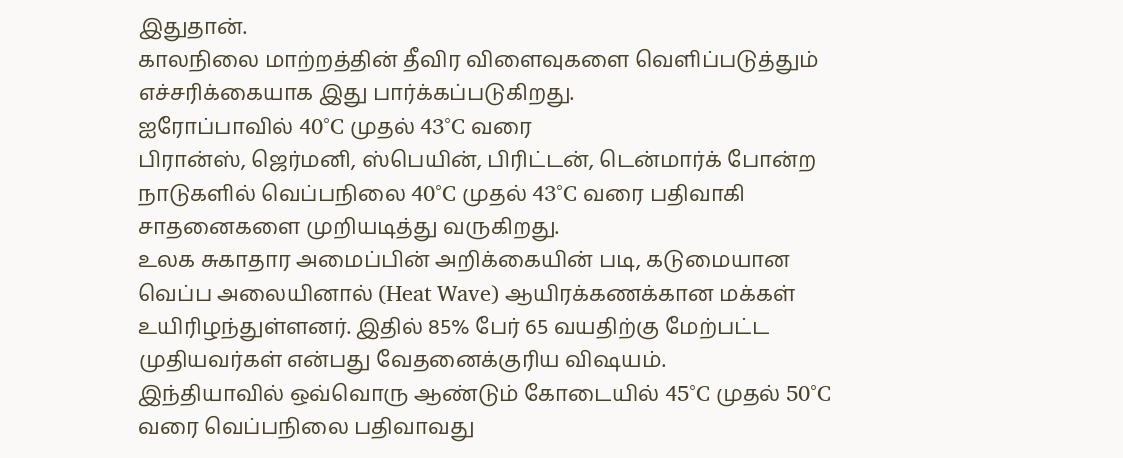இதுதான்.
காலநிலை மாற்றத்தின் தீவிர விளைவுகளை வெளிப்படுத்தும் எச்சரிக்கையாக இது பார்க்கப்படுகிறது.
ஐரோப்பாவில் 40°C முதல் 43°C வரை
பிரான்ஸ், ஜெர்மனி, ஸ்பெயின், பிரிட்டன், டென்மார்க் போன்ற நாடுகளில் வெப்பநிலை 40°C முதல் 43°C வரை பதிவாகி சாதனைகளை முறியடித்து வருகிறது.
உலக சுகாதார அமைப்பின் அறிக்கையின் படி, கடுமையான வெப்ப அலையினால் (Heat Wave) ஆயிரக்கணக்கான மக்கள் உயிரிழந்துள்ளனர். இதில் 85% பேர் 65 வயதிற்கு மேற்பட்ட முதியவர்கள் என்பது வேதனைக்குரிய விஷயம்.
இந்தியாவில் ஒவ்வொரு ஆண்டும் கோடையில் 45°C முதல் 50°C வரை வெப்பநிலை பதிவாவது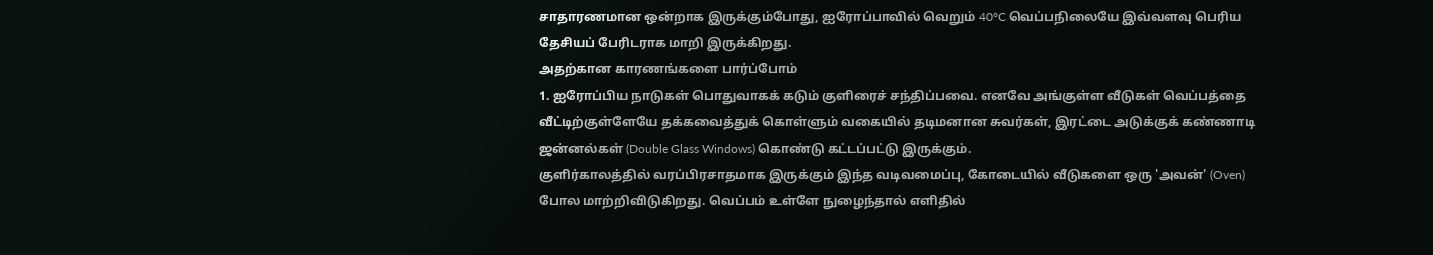சாதாரணமான ஒன்றாக இருக்கும்போது, ஐரோப்பாவில் வெறும் 40°C வெப்பநிலையே இவ்வளவு பெரிய தேசியப் பேரிடராக மாறி இருக்கிறது.
அதற்கான காரணங்களை பார்ப்போம்
1. ஐரோப்பிய நாடுகள் பொதுவாகக் கடும் குளிரைச் சந்திப்பவை. எனவே அங்குள்ள வீடுகள் வெப்பத்தை வீட்டிற்குள்ளேயே தக்கவைத்துக் கொள்ளும் வகையில் தடிமனான சுவர்கள், இரட்டை அடுக்குக் கண்ணாடி ஜன்னல்கள் (Double Glass Windows) கொண்டு கட்டப்பட்டு இருக்கும்.
குளிர்காலத்தில் வரப்பிரசாதமாக இருக்கும் இந்த வடிவமைப்பு, கோடையில் வீடுகளை ஒரு 'அவன்' (Oven) போல மாற்றிவிடுகிறது. வெப்பம் உள்ளே நுழைந்தால் எளிதில்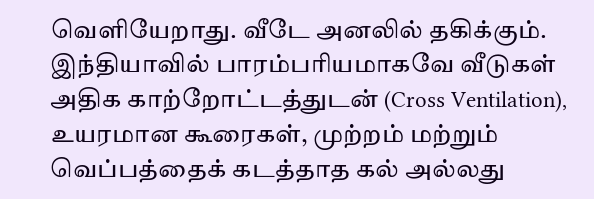வெளியேறாது. வீடே அனலில் தகிக்கும்.
இந்தியாவில் பாரம்பரியமாகவே வீடுகள் அதிக காற்றோட்டத்துடன் (Cross Ventilation), உயரமான கூரைகள், முற்றம் மற்றும் வெப்பத்தைக் கடத்தாத கல் அல்லது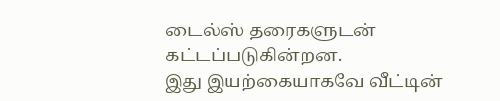டைல்ஸ் தரைகளுடன் கட்டப்படுகின்றன.
இது இயற்கையாகவே வீட்டின்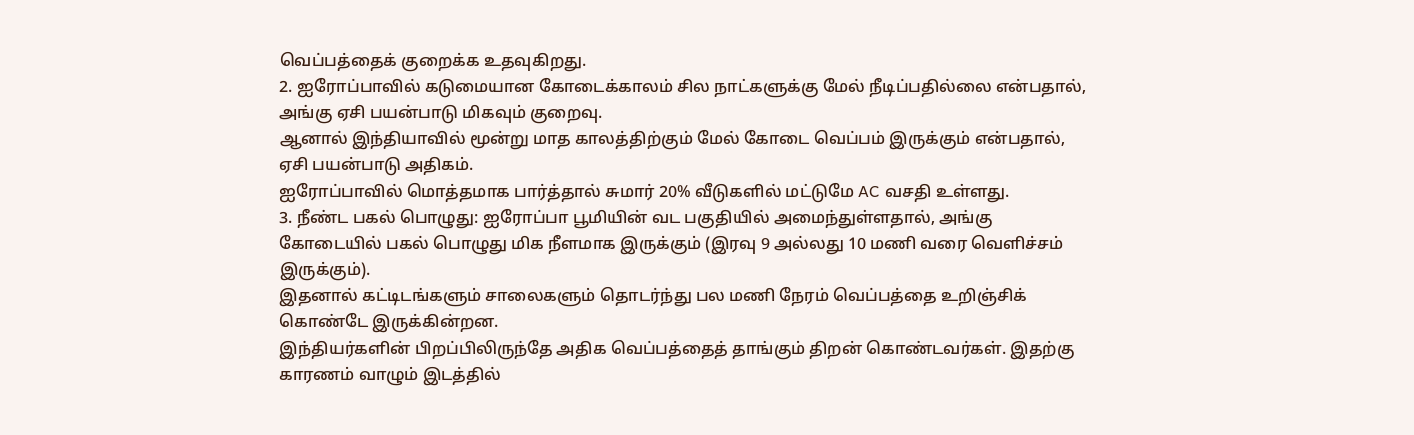வெப்பத்தைக் குறைக்க உதவுகிறது.
2. ஐரோப்பாவில் கடுமையான கோடைக்காலம் சில நாட்களுக்கு மேல் நீடிப்பதில்லை என்பதால், அங்கு ஏசி பயன்பாடு மிகவும் குறைவு.
ஆனால் இந்தியாவில் மூன்று மாத காலத்திற்கும் மேல் கோடை வெப்பம் இருக்கும் என்பதால், ஏசி பயன்பாடு அதிகம்.
ஐரோப்பாவில் மொத்தமாக பார்த்தால் சுமார் 20% வீடுகளில் மட்டுமே AC வசதி உள்ளது.
3. நீண்ட பகல் பொழுது: ஐரோப்பா பூமியின் வட பகுதியில் அமைந்துள்ளதால், அங்கு கோடையில் பகல் பொழுது மிக நீளமாக இருக்கும் (இரவு 9 அல்லது 10 மணி வரை வெளிச்சம் இருக்கும்).
இதனால் கட்டிடங்களும் சாலைகளும் தொடர்ந்து பல மணி நேரம் வெப்பத்தை உறிஞ்சிக் கொண்டே இருக்கின்றன.
இந்தியர்களின் பிறப்பிலிருந்தே அதிக வெப்பத்தைத் தாங்கும் திறன் கொண்டவர்கள். இதற்கு காரணம் வாழும் இடத்தில்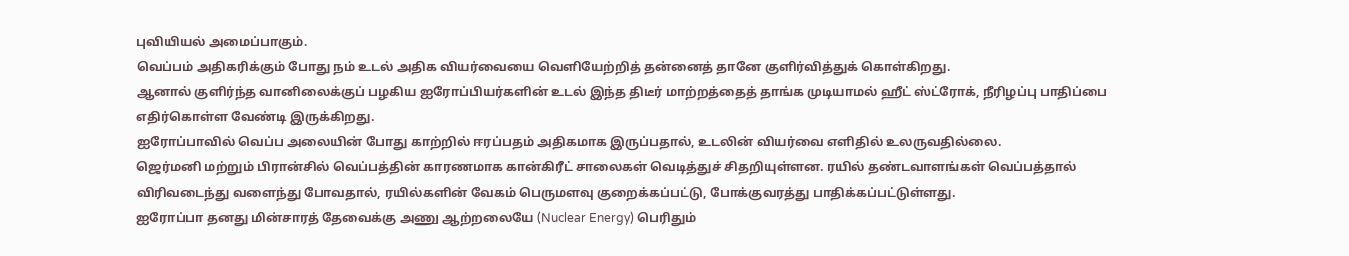புவியியல் அமைப்பாகும்.
வெப்பம் அதிகரிக்கும் போது நம் உடல் அதிக வியர்வையை வெளியேற்றித் தன்னைத் தானே குளிர்வித்துக் கொள்கிறது.
ஆனால் குளிர்ந்த வானிலைக்குப் பழகிய ஐரோப்பியர்களின் உடல் இந்த திடீர் மாற்றத்தைத் தாங்க முடியாமல் ஹீட் ஸ்ட்ரோக், நீரிழப்பு பாதிப்பை எதிர்கொள்ள வேண்டி இருக்கிறது.
ஐரோப்பாவில் வெப்ப அலையின் போது காற்றில் ஈரப்பதம் அதிகமாக இருப்பதால், உடலின் வியர்வை எளிதில் உலருவதில்லை.
ஜெர்மனி மற்றும் பிரான்சில் வெப்பத்தின் காரணமாக கான்கிரீட் சாலைகள் வெடித்துச் சிதறியுள்ளன. ரயில் தண்டவாளங்கள் வெப்பத்தால் விரிவடைந்து வளைந்து போவதால், ரயில்களின் வேகம் பெருமளவு குறைக்கப்பட்டு, போக்குவரத்து பாதிக்கப்பட்டுள்ளது.
ஐரோப்பா தனது மின்சாரத் தேவைக்கு அணு ஆற்றலையே (Nuclear Energy) பெரிதும்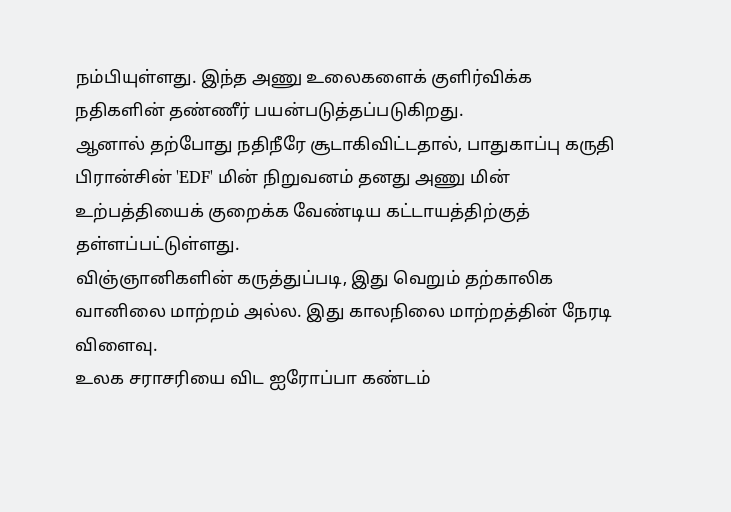நம்பியுள்ளது. இந்த அணு உலைகளைக் குளிர்விக்க நதிகளின் தண்ணீர் பயன்படுத்தப்படுகிறது.
ஆனால் தற்போது நதிநீரே சூடாகிவிட்டதால், பாதுகாப்பு கருதி பிரான்சின் 'EDF' மின் நிறுவனம் தனது அணு மின் உற்பத்தியைக் குறைக்க வேண்டிய கட்டாயத்திற்குத் தள்ளப்பட்டுள்ளது.
விஞ்ஞானிகளின் கருத்துப்படி, இது வெறும் தற்காலிக வானிலை மாற்றம் அல்ல. இது காலநிலை மாற்றத்தின் நேரடி விளைவு.
உலக சராசரியை விட ஐரோப்பா கண்டம்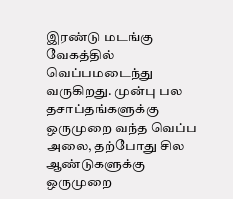இரண்டு மடங்கு வேகத்தில் வெப்பமடைந்து வருகிறது. முன்பு பல தசாப்தங்களுக்கு ஒருமுறை வந்த வெப்ப அலை, தற்போது சில ஆண்டுகளுக்கு ஒருமுறை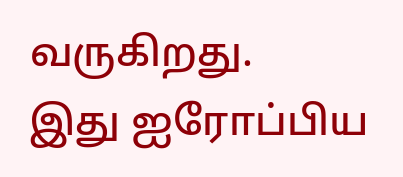வருகிறது.
இது ஐரோப்பிய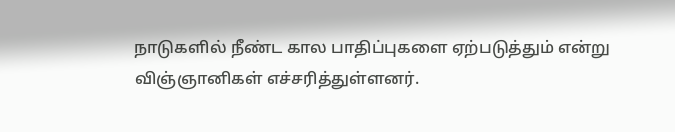நாடுகளில் நீண்ட கால பாதிப்புகளை ஏற்படுத்தும் என்று விஞ்ஞானிகள் எச்சரித்துள்ளனர்.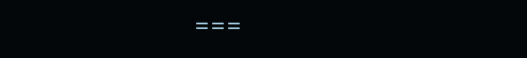===